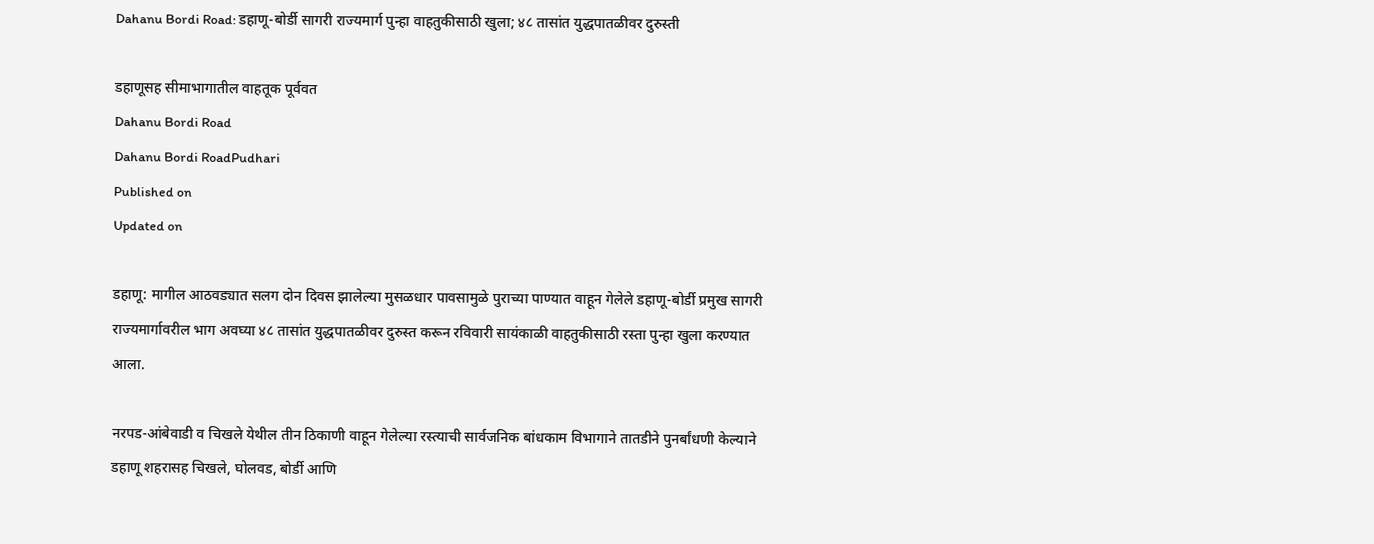Dahanu Bordi Road: डहाणू-बोर्डी सागरी राज्यमार्ग पुन्हा वाहतुकीसाठी खुला; ४८ तासांत युद्धपातळीवर दुरुस्ती

डहाणूसह सीमाभागातील वाहतूक पूर्ववत
Dahanu Bordi Road
Dahanu Bordi RoadPudhari
Published on
Updated on

डहाणू: मागील आठवड्यात सलग दोन दिवस झालेल्या मुसळधार पावसामुळे पुराच्या पाण्यात वाहून गेलेले डहाणू-बोर्डी प्रमुख सागरी राज्यमार्गावरील भाग अवघ्या ४८ तासांत युद्धपातळीवर दुरुस्त करून रविवारी सायंकाळी वाहतुकीसाठी रस्ता पुन्हा खुला करण्यात आला.

नरपड-आंबेवाडी व चिखले येथील तीन ठिकाणी वाहून गेलेल्या रस्त्याची सार्वजनिक बांधकाम विभागाने तातडीने पुनर्बांधणी केल्याने डहाणू शहरासह चिखले, घोलवड, बोर्डी आणि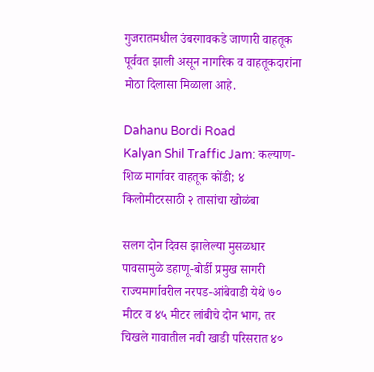गुजरातमधील उंबरगावकडे जाणारी वाहतूक पूर्ववत झाली असून नागरिक व वाहतूकदारांना मोठा दिलासा मिळाला आहे.

Dahanu Bordi Road
Kalyan Shil Traffic Jam: कल्याण-शिळ मार्गावर वाहतूक कोंडी; ४ किलोमीटरसाठी २ तासांचा खोळंबा

सलग दोन दिवस झालेल्या मुसळधार पावसामुळे डहाणू-बोर्डी प्रमुख सागरी राज्यमार्गावरील नरपड-आंबेवाडी येथे ७० मीटर व ४५ मीटर लांबीचे दोन भाग, तर चिखले गावातील नवी खाडी परिसरात ४०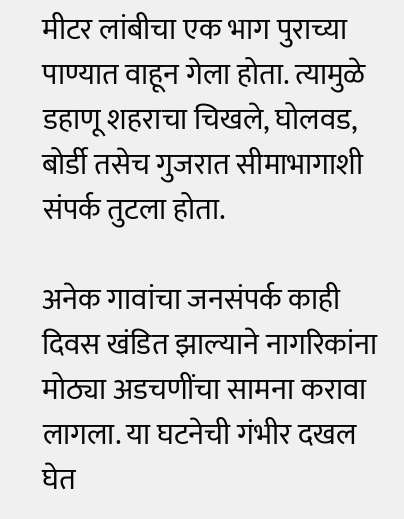मीटर लांबीचा एक भाग पुराच्या पाण्यात वाहून गेला होता. त्यामुळे डहाणू शहराचा चिखले, घोलवड, बोर्डी तसेच गुजरात सीमाभागाशी संपर्क तुटला होता.

अनेक गावांचा जनसंपर्क काही दिवस खंडित झाल्याने नागरिकांना मोठ्या अडचणींचा सामना करावा लागला. या घटनेची गंभीर दखल घेत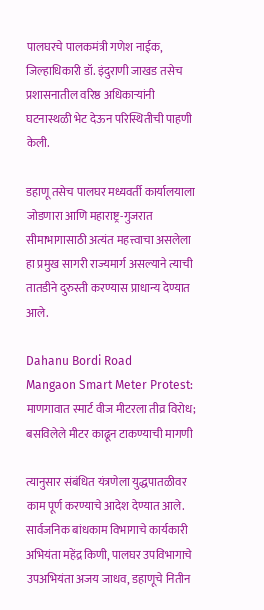पालघरचे पालकमंत्री गणेश नाईक, जिल्हाधिकारी डॉ. इंदुराणी जाखड तसेच प्रशासनातील वरिष्ठ अधिकाऱ्यांनी घटनास्थळी भेट देऊन परिस्थितीची पाहणी केली.

डहाणू तसेच पालघर मध्यवर्ती कार्यालयाला जोडणारा आणि महाराष्ट्र-गुजरात सीमाभागासाठी अत्यंत महत्त्वाचा असलेला हा प्रमुख सागरी राज्यमार्ग असल्याने त्याची तातडीने दुरुस्ती करण्यास प्राधान्य देण्यात आले.

Dahanu Bordi Road
Mangaon Smart Meter Protest: माणगावात स्मार्ट वीज मीटरला तीव्र विरोध; बसविलेले मीटर काढून टाकण्याची मागणी

त्यानुसार संबंधित यंत्रणेला युद्धपातळीवर काम पूर्ण करण्याचे आदेश देण्यात आले. सार्वजनिक बांधकाम विभागाचे कार्यकारी अभियंता महेंद्र किणी, पालघर उपविभागाचे उपअभियंता अजय जाधव, डहाणूचे नितीन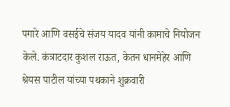पगारे आणि वसईचे संजय यादव यांनी कामाचे नियोजन केले. कंत्राटदार कुशल राऊत, केतन धानमेहेर आणि श्रेयस पाटील यांच्या पथकाने शुक्रवारी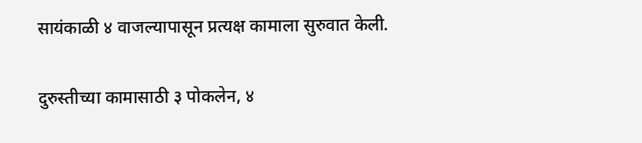सायंकाळी ४ वाजल्यापासून प्रत्यक्ष कामाला सुरुवात केली.

दुरुस्तीच्या कामासाठी ३ पोकलेन, ४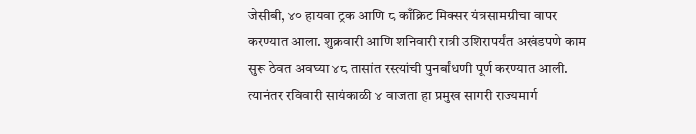जेसीबी, ४० हायवा ट्रक आणि ८ काँक्रिट मिक्सर यंत्रसामग्रीचा वापर करण्यात आला. शुक्रवारी आणि शनिवारी रात्री उशिरापर्यंत अखंडपणे काम सुरू ठेवत अवघ्या ४८ तासांत रस्त्यांची पुनर्बांधणी पूर्ण करण्यात आली. त्यानंतर रविवारी सायंकाळी ४ वाजता हा प्रमुख सागरी राज्यमार्ग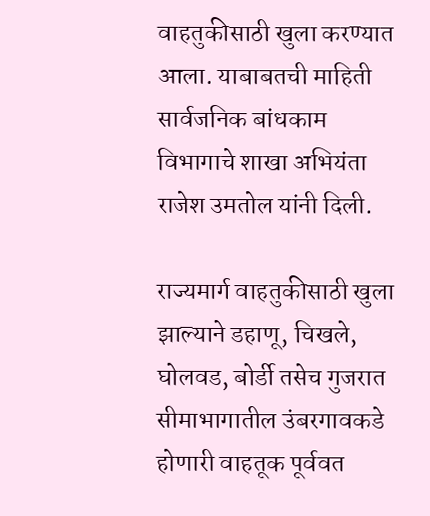वाहतुकीसाठी खुला करण्यात आला. याबाबतची माहिती सार्वजनिक बांधकाम विभागाचे शाखा अभियंता राजेश उमतोल यांनी दिली.

राज्यमार्ग वाहतुकीसाठी खुला झाल्याने डहाणू, चिखले, घोलवड, बोर्डी तसेच गुजरात सीमाभागातील उंबरगावकडे होणारी वाहतूक पूर्ववत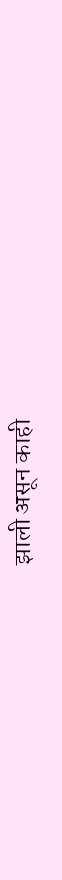झाली असून काही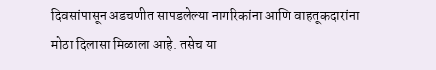दिवसांपासून अडचणीत सापडलेल्या नागरिकांना आणि वाहतूकदारांना मोठा दिलासा मिळाला आहे. तसेच या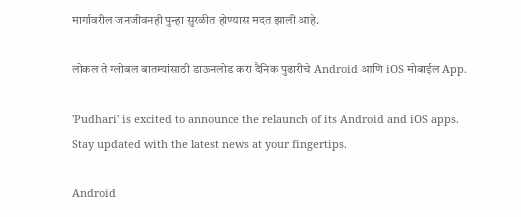मार्गावरील जनजीवनही पुन्हा सुरळीत होण्यास मदत झाली आहे.

लोकल ते ग्लोबल बातम्यांसाठी डाऊनलोड करा दैनिक पुढारीचे Android आणि iOS मोबाईल App.

'Pudhari' is excited to announce the relaunch of its Android and iOS apps. Stay updated with the latest news at your fingertips.

Android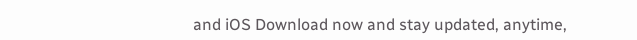and iOS Download now and stay updated, anytime,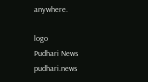anywhere.

logo
Pudhari News
pudhari.news